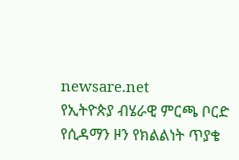newsare.net
የኢትዮጵያ ብሄራዊ ምርጫ ቦርድ የሲዳማን ዞን የክልልነት ጥያቄ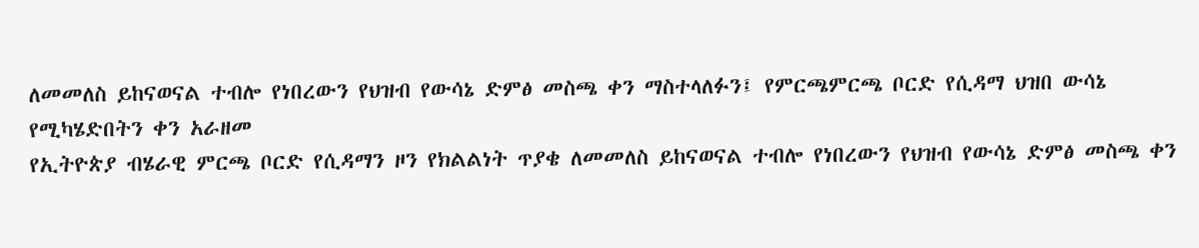ለመመለስ ይከናወናል ተብሎ የነበረውን የህዝብ የውሳኔ ድምፅ መስጫ ቀን ማስተላለፉን፤ የምርጫምርጫ ቦርድ የሲዳማ ህዝበ ውሳኔ የሚካሄድበትን ቀን አራዘመ
የኢትዮጵያ ብሄራዊ ምርጫ ቦርድ የሲዳማን ዞን የክልልነት ጥያቄ ለመመለስ ይከናወናል ተብሎ የነበረውን የህዝብ የውሳኔ ድምፅ መስጫ ቀን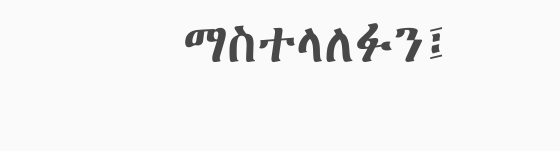ማስተላለፉን፤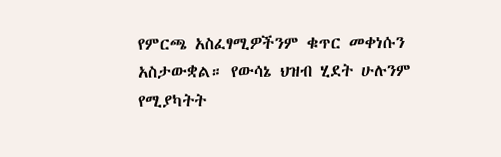የምርጫ አስፈፃሚዎችንም ቁጥር መቀነሱን አስታውቋል። የውሳኔ ህዝብ ሂደት ሁሉንም የሚያካትት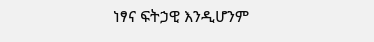ነፃና ፍትኃዊ እንዲሆንም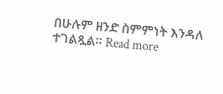በሁሉም ዘንድ ስምምነት እንዳለ ተገልጿል። Read more